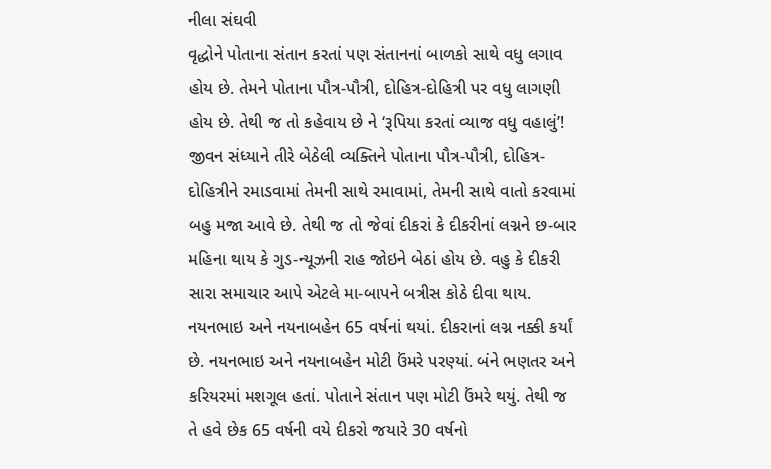નીલા સંઘવી
વૃદ્ધોને પોતાના સંતાન કરતાં પણ સંતાનનાં બાળકો સાથે વધુ લગાવ હોય છે. તેમને પોતાના પૌત્ર-પૌત્રી, દોહિત્ર-દોહિત્રી પર વધુ લાગણી હોય છે. તેથી જ તો કહેવાય છે ને ‘રૂપિયા કરતાં વ્યાજ વધુ વહાલું’!
જીવન સંધ્યાને તીરે બેઠેલી વ્યક્તિને પોતાના પૌત્ર-પૌત્રી, દોહિત્ર-દોહિત્રીને રમાડવામાં તેમની સાથે રમાવામાં, તેમની સાથે વાતો કરવામાં બહુ મજા આવે છે. તેથી જ તો જેવાં દીકરાં કે દીકરીનાં લગ્નને છ-બાર મહિના થાય કે ગુડ-ન્યૂઝની રાહ જોઇને બેઠાં હોય છે. વહુ કે દીકરી સારા સમાચાર આપે એટલે મા-બાપને બત્રીસ કોઠે દીવા થાય.
નયનભાઇ અને નયનાબહેન 65 વર્ષનાં થયાં. દીકરાનાં લગ્ન નક્કી કર્યાં છે. નયનભાઇ અને નયનાબહેન મોટી ઉંમરે પરણ્યાં. બંને ભણતર અને કરિયરમાં મશગૂલ હતાં. પોતાને સંતાન પણ મોટી ઉંમરે થયું. તેથી જ તે હવે છેક 65 વર્ષની વયે દીકરો જયારે 30 વર્ષનો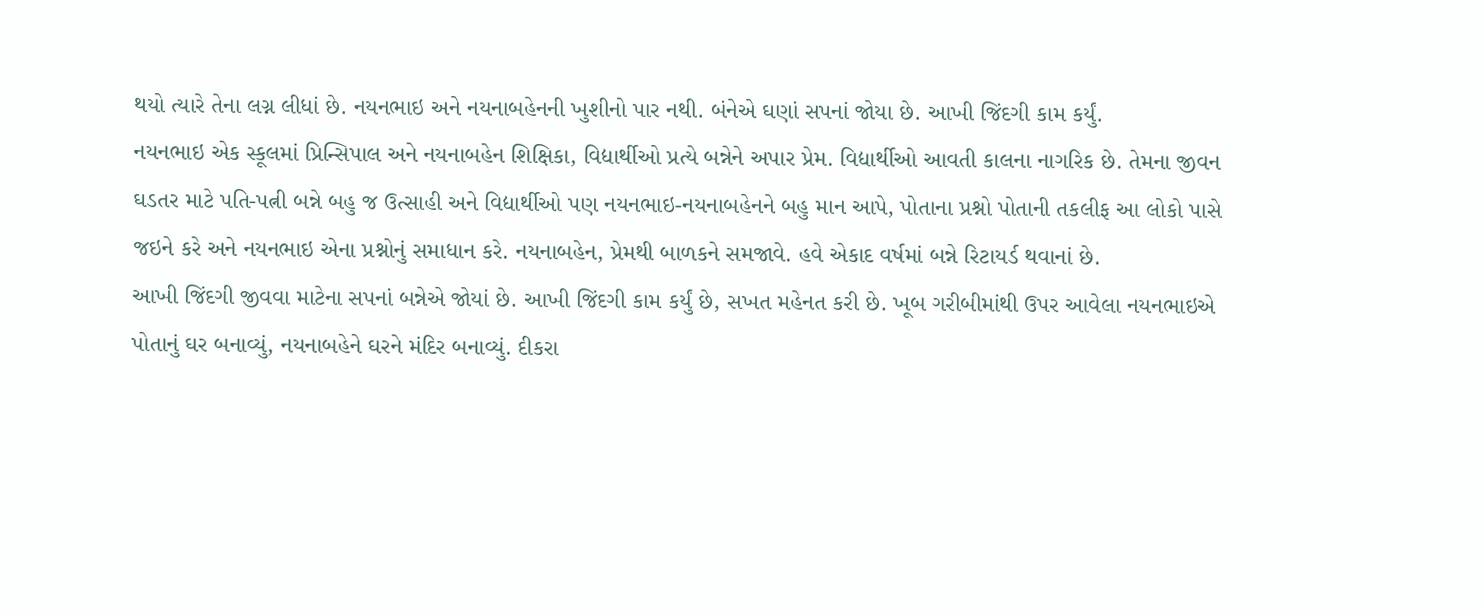થયો ત્યારે તેના લગ્ન લીધાં છે. નયનભાઇ અને નયનાબહેનની ખુશીનો પાર નથી. બંનેએ ઘણાં સપનાં જોયા છે. આખી જિંદગી કામ કર્યું.
નયનભાઇ એક સ્કૂલમાં પ્રિન્સિપાલ અને નયનાબહેન શિક્ષિકા, વિદ્યાર્થીઓ પ્રત્યે બન્નેને અપાર પ્રેમ. વિદ્યાર્થીઓ આવતી કાલના નાગરિક છે. તેમના જીવન ઘડતર માટે પતિ-પત્ની બન્ને બહુ જ ઉત્સાહી અને વિદ્યાર્થીઓ પણ નયનભાઇ-નયનાબહેનને બહુ માન આપે, પોતાના પ્રશ્નો પોતાની તકલીફ આ લોકો પાસે જઇને કરે અને નયનભાઇ એના પ્રશ્નોનું સમાધાન કરે. નયનાબહેન, પ્રેમથી બાળકને સમજાવે. હવે એકાદ વર્ષમાં બન્ને રિટાયર્ડ થવાનાં છે.
આખી જિંદગી જીવવા માટેના સપનાં બન્નેએ જોયાં છે. આખી જિંદગી કામ કર્યું છે, સખત મહેનત કરી છે. ખૂબ ગરીબીમાંથી ઉપર આવેલા નયનભાઇએ પોતાનું ઘર બનાવ્યું, નયનાબહેને ઘરને મંદિર બનાવ્યું. દીકરા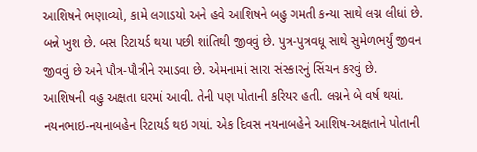આશિષને ભણાવ્યો, કામે લગાડયો અને હવે આશિષને બહુ ગમતી કન્યા સાથે લગ્ન લીધાં છે. બન્ને ખુશ છે. બસ રિટાયર્ડ થયા પછી શાંતિથી જીવવું છે. પુત્ર-પુત્રવધૂ સાથે સુમેળભર્યું જીવન જીવવું છે અને પૌત્ર-પૌત્રીને રમાડવા છે. એમનામાં સારા સંસ્કારનું સિંચન કરવું છે.
આશિષની વહુ અક્ષતા ઘરમાં આવી. તેની પણ પોતાની કરિયર હતી. લગ્નને બે વર્ષ થયાં. નયનભાઇ-નયનાબહેન રિટાયર્ડ થઇ ગયાં. એક દિવસ નયનાબહેને આશિષ-અક્ષતાને પોતાની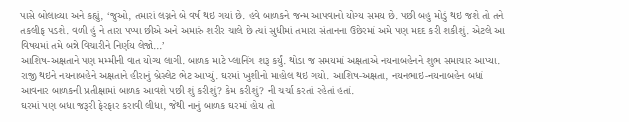પાસે બોલાવ્યા અને કહ્યું, ‘જુઓ, તમારાં લગ્નને બે વર્ષ થઇ ગયાં છે. હવે બાળકને જન્મ આપવાનો યોગ્ય સમય છે. પછી બહુ મોડું થઇ જશે તો તને તકલીફ પડશે. વળી હું ને તારા પપ્પા છીએ અને અમારું શરીર ચાલે છે ત્યાં સુધીમાં તમારા સંતાનના ઉછેરમાં અમે પણ મદદ કરી શકીશું. એટલે આ વિષયમાં તમે બન્ને વિચારીને નિર્ણય લેજો...’
આશિષ-અક્ષતાને પણ મમ્મીની વાત યોગ્ય લાગી. બાળક માટે પ્લાનિંગ શરૂ કર્યું. થોડા જ સમયમાં અક્ષતાએ નયનાબહેનને શુભ સમાચાર આપ્યા. રાજી થઇને નયનાબહેને અક્ષતાને હીરાનું બ્રેસ્લેટ ભેટ આપ્યું. ઘરમાં ખુશીનો માહોલ થઇ ગયો. આશિષ-અક્ષતા, નયનભાઇ-નયનાબહેન બધાં આવનાર બાળકની પ્રતીક્ષામાં બાળક આવશે પછી શું કરીશું? કેમ કરીશું? ની ચર્ચા કરતાં રહેતાં હતાં.
ઘરમાં પણ બધા જરૂરી ફેરફાર કરાવી લીધા, જેથી નાનું બાળક ઘરમાં હોય તો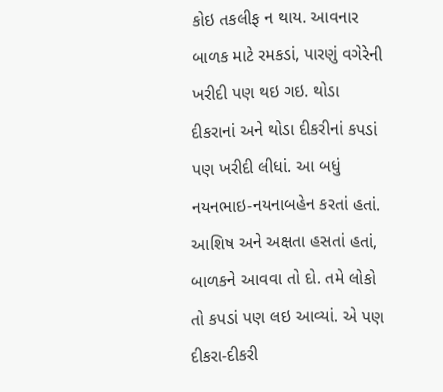કોઇ તકલીફ ન થાય. આવનાર બાળક માટે રમકડાં, પારણું વગેરેની ખરીદી પણ થઇ ગઇ. થોડા દીકરાનાં અને થોડા દીકરીનાં કપડાં પણ ખરીદી લીધાં. આ બધું નયનભાઇ-નયનાબહેન કરતાં હતાં. આશિષ અને અક્ષતા હસતાં હતાં, બાળકને આવવા તો દો. તમે લોકો તો કપડાં પણ લઇ આવ્યાં. એ પણ દીકરા-દીકરી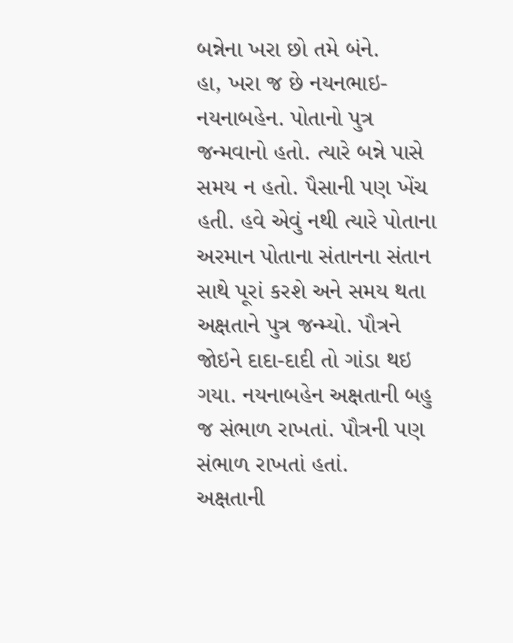બન્નેના ખરા છો તમે બંને.
હા, ખરા જ છે નયનભાઇ-નયનાબહેન. પોતાનો પુત્ર જન્મવાનો હતો. ત્યારે બન્ને પાસે સમય ન હતો. પૈસાની પણ ખેંચ હતી. હવે એવું નથી ત્યારે પોતાના અરમાન પોતાના સંતાનના સંતાન સાથે પૂરાં કરશે અને સમય થતા અક્ષતાને પુત્ર જન્મ્યો. પૌત્રને જોઇને દાદા-દાદી તો ગાંડા થઇ ગયા. નયનાબહેન અક્ષતાની બહુ જ સંભાળ રાખતાં. પૌત્રની પણ સંભાળ રાખતાં હતાં.
અક્ષતાની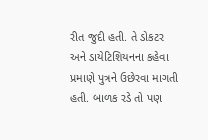રીત જુદી હતી. તે ડોકટર અને ડાયેટિશિયનના કહેવા પ્રમાણે પુત્રને ઉછેરવા માગતી હતી. બાળક રડે તો પણ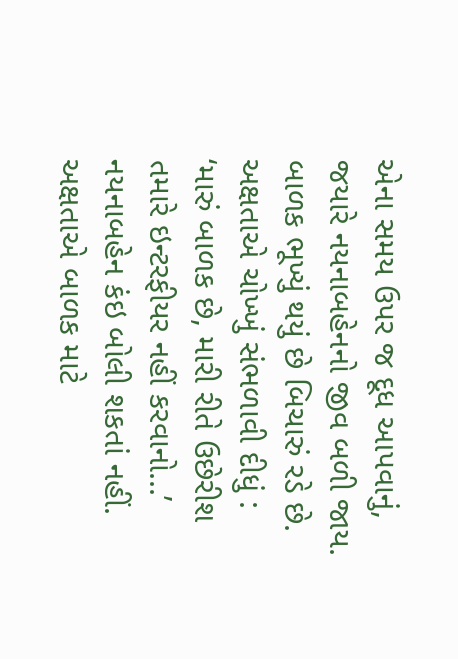એના સમય ઉપર જ દૂધ આપવાનું, જયારે નયનાબહેનનો જીવ બળી જાય. બાળક ભૂખ્યું થયું છે બિચારું રડે છે. અક્ષતાએ ચોખ્ખું સંભળાવી દીધું : ‘મારું બાળક છે, મારી રીતે ઉછેરીશ તમારે ઇન્ટરફીયર નહીં કરવાનો...’ નયનાબહેન કંઇ બોલી શકતાં નહીં. અક્ષતાએ બાળક માટે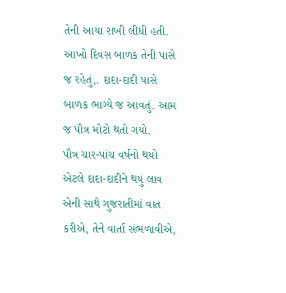તેની આયા રાખી લીધી હતી. આખો દિવસ બાળક તેની પાસે જ રહેતું,. દાદા-દાદી પાસે બાળક ભાગ્યે જ આવતું. આમ જ પૌત્ર મોટો થતો ગયો.
પૌત્ર ચાર-પાંચ વર્ષનો થયો એટલે દાદા-દાદીને થયું લાવ એની સાથે ગુજરાતીમાં વાત કરીએ, તેને વાર્તા સંભળાવીએ,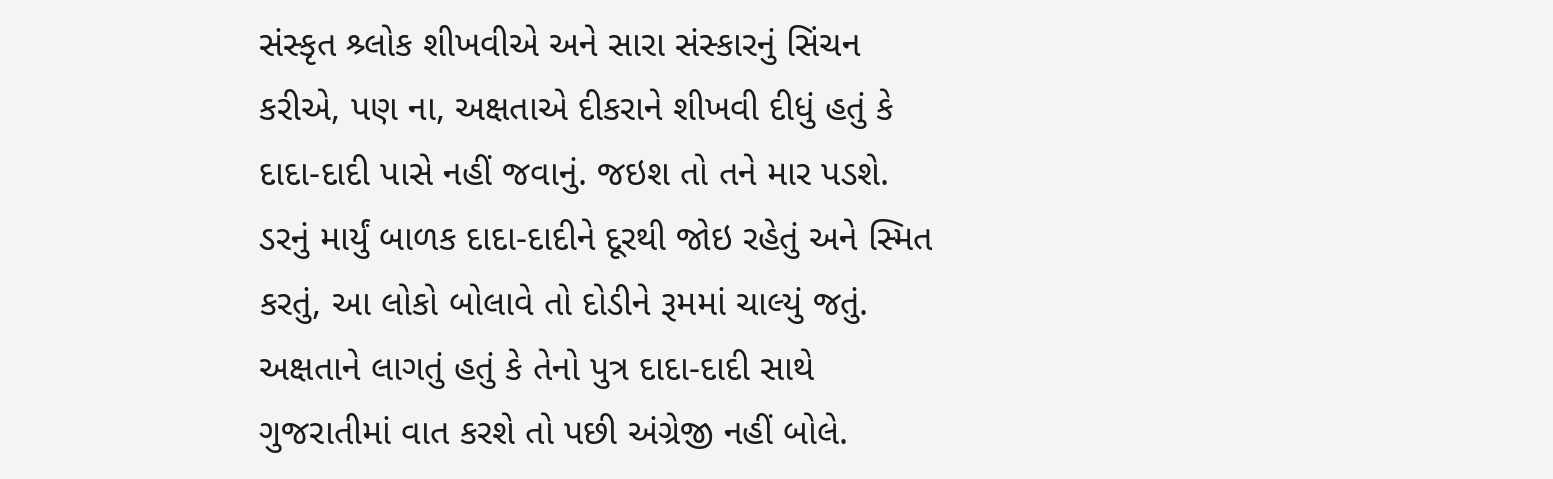સંસ્કૃત શ્ર્લોક શીખવીએ અને સારા સંસ્કારનું સિંચન કરીએ, પણ ના, અક્ષતાએ દીકરાને શીખવી દીધું હતું કે દાદા-દાદી પાસે નહીં જવાનું. જઇશ તો તને માર પડશે. ડરનું માર્યું બાળક દાદા-દાદીને દૂરથી જોઇ રહેતું અને સ્મિત કરતું, આ લોકો બોલાવે તો દોડીને રૂમમાં ચાલ્યું જતું.
અક્ષતાને લાગતું હતું કે તેનો પુત્ર દાદા-દાદી સાથે ગુજરાતીમાં વાત કરશે તો પછી અંગ્રેજી નહીં બોલે.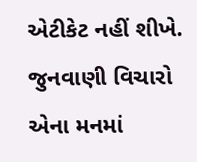એટીકેટ નહીં શીખે. જુનવાણી વિચારો એના મનમાં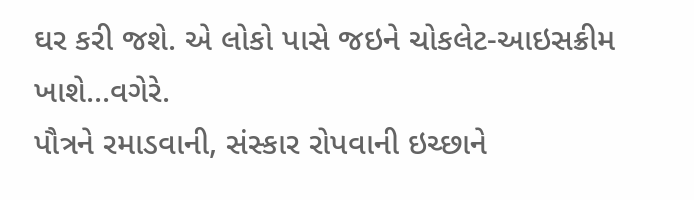ઘર કરી જશે. એ લોકો પાસે જઇને ચોકલેટ-આઇસક્રીમ ખાશે...વગેરે.
પૌત્રને રમાડવાની, સંસ્કાર રોપવાની ઇચ્છાને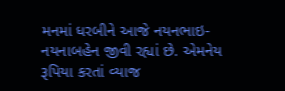મનમાં ધરબીને આજે નયનભાઇ-નયનાબહેન જીવી રહ્યાં છે. એમનેય રૂપિયા કરતાં વ્યાજ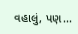વહાલું, પણ...